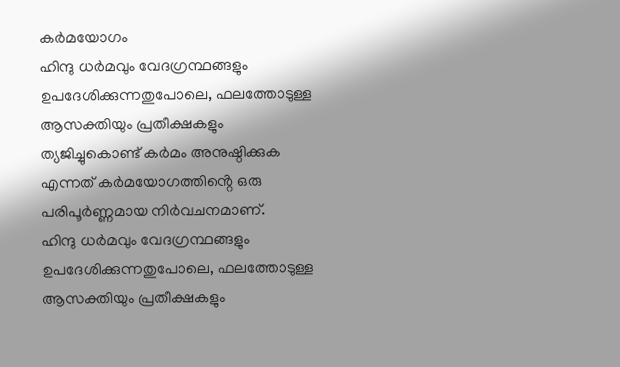കർമയോഗം
ഹിന്ദു ധർമവും വേദഗ്രന്ഥങ്ങളും ഉപദേശിക്കുന്നതുപോലെ, ഫലത്തോടുള്ള ആസക്തിയും പ്രതീക്ഷകളും ത്യജിച്ചുകൊണ്ട് കർമം അനുഷ്ഠിക്കുക എന്നത് കർമയോഗത്തിൻ്റെ ഒരു പരിപൂർണ്ണമായ നിർവചനമാണ്.
ഹിന്ദു ധർമവും വേദഗ്രന്ഥങ്ങളും ഉപദേശിക്കുന്നതുപോലെ, ഫലത്തോടുള്ള ആസക്തിയും പ്രതീക്ഷകളും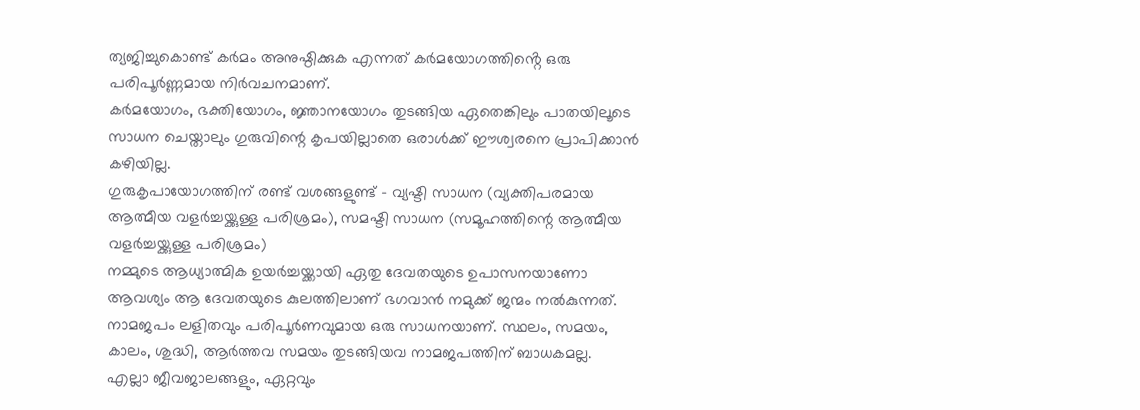ത്യജിച്ചുകൊണ്ട് കർമം അനുഷ്ഠിക്കുക എന്നത് കർമയോഗത്തിൻ്റെ ഒരു പരിപൂർണ്ണമായ നിർവചനമാണ്.
കർമയോഗം, ഭക്തിയോഗം, ജ്ഞാനയോഗം തുടങ്ങിയ ഏതെങ്കിലും പാതയിലൂടെ സാധന ചെയ്താലും ഗുരുവിന്റെ കൃപയില്ലാതെ ഒരാൾക്ക് ഈശ്വരനെ പ്രാപിക്കാൻ കഴിയില്ല.
ഗുരുകൃപായോഗത്തിന് രണ്ട് വശങ്ങളുണ്ട് – വ്യഷ്ടി സാധന (വ്യക്തിപരമായ ആത്മീയ വളർച്ചയ്ക്കുള്ള പരിശ്രമം), സമഷ്ടി സാധന (സമൂഹത്തിന്റെ ആത്മീയ വളർച്ചയ്ക്കുള്ള പരിശ്രമം)
നമ്മുടെ ആധ്യാത്മിക ഉയർച്ചയ്ക്കായി ഏതു ദേവതയുടെ ഉപാസനയാണോ ആവശ്യം ആ ദേവതയുടെ കുലത്തിലാണ് ഭഗവാൻ നമുക്ക് ജന്മം നൽകുന്നത്.
നാമജപം ലളിതവും പരിപൂർണവുമായ ഒരു സാധനയാണ്. സ്ഥലം, സമയം, കാലം, ശുദ്ധി, ആർത്തവ സമയം തുടങ്ങിയവ നാമജപത്തിന് ബാധകമല്ല.
എല്ലാ ജീവജാലങ്ങളും, ഏറ്റവും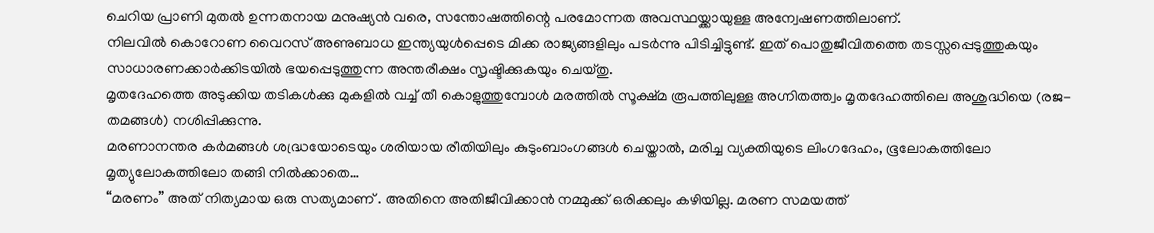ചെറിയ പ്രാണി മുതൽ ഉന്നതനായ മനുഷ്യൻ വരെ, സന്തോഷത്തിന്റെ പരമോന്നത അവസ്ഥയ്ക്കായുള്ള അന്വേഷണത്തിലാണ്.
നിലവിൽ കൊറോണ വൈറസ് അണുബാധ ഇന്ത്യയുൾപ്പെടെ മിക്ക രാജ്യങ്ങളിലും പടർന്നു പിടിച്ചിട്ടുണ്ട്. ഇത് പൊതുജീവിതത്തെ തടസ്സപ്പെടുത്തുകയും സാധാരണക്കാർക്കിടയിൽ ഭയപ്പെടുത്തുന്ന അന്തരീക്ഷം സൃഷ്ടിക്കുകയും ചെയ്തു.
മൃതദേഹത്തെ അടുക്കിയ തടികൾക്കു മുകളിൽ വച്ച് തീ കൊളുത്തുമ്പോൾ മരത്തിൽ സൂക്ഷ്മ രൂപത്തിലുള്ള അഗ്നിതത്ത്വം മൃതദേഹത്തിലെ അശുദ്ധിയെ (രജ-തമങ്ങൾ) നശിപ്പിക്കുന്നു.
മരണാനന്തര കർമങ്ങൾ ശദ്ധ്രയോടെയും ശരിയായ രീതിയിലും കുടുംബാംഗങ്ങൾ ചെയ്താൽ, മരിച്ച വ്യക്തിയുടെ ലിംഗദേഹം, ഭൂലോകത്തിലോ മൃത്യുലോകത്തിലോ തങ്ങി നിൽക്കാതെ…
“മരണം” അത് നിത്യമായ ഒരു സത്യമാണ് . അതിനെ അതിജീവിക്കാൻ നമ്മുക്ക് ഒരിക്കലും കഴിയില്ല. മരണ സമയത്ത്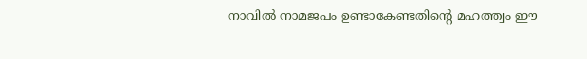നാവിൽ നാമജപം ഉണ്ടാകേണ്ടതിന്റെ മഹത്ത്വം ഈ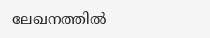ലേഖനത്തിൽ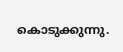കൊടുക്കുന്നു.